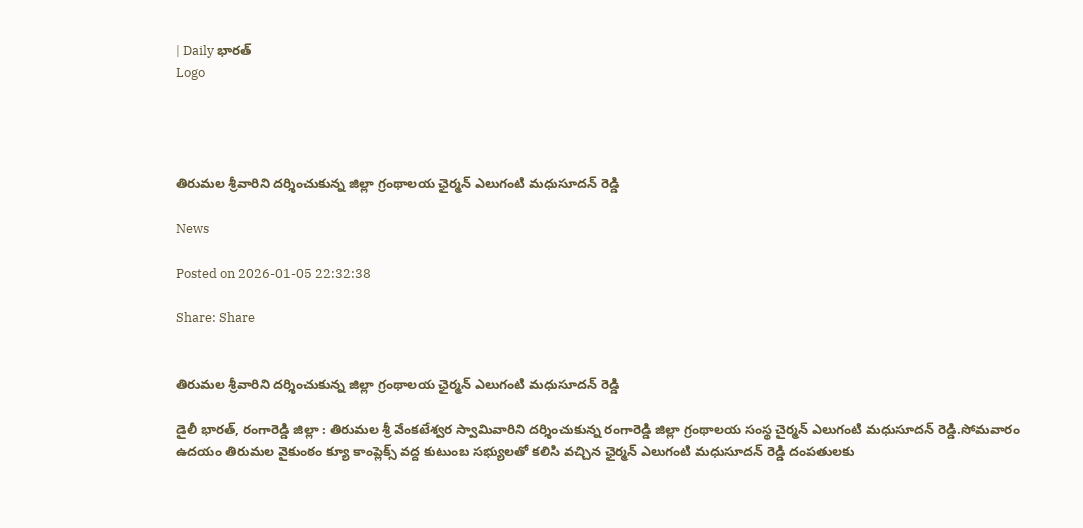| Daily భారత్
Logo




తిరుమల శ్రీవారిని దర్శించుకున్న జిల్లా గ్రంథాలయ ఛైర్మన్ ఎలుగంటి మధుసూదన్ రెడ్డి

News

Posted on 2026-01-05 22:32:38

Share: Share


తిరుమల శ్రీవారిని దర్శించుకున్న జిల్లా గ్రంథాలయ ఛైర్మన్ ఎలుగంటి మధుసూదన్ రెడ్డి

డైలీ భారత్, రంగారెడ్డి జిల్లా : తిరుమల శ్రీ వేంకటేశ్వర స్వామివారిని దర్శించుకున్న రంగారెడ్డి జిల్లా గ్రంథాలయ సంస్థ చైర్మన్ ఎలుగంటి మధుసూదన్ రెడ్డి.సోమవారం ఉదయం తిరుమల వైకుంఠం క్యూ కాంప్లెక్స్ వద్ద కుటుంబ సభ్యులతో కలిసి వచ్చిన ఛైర్మన్ ఎలుగంటి మధుసూదన్ రెడ్డి దంపతులకు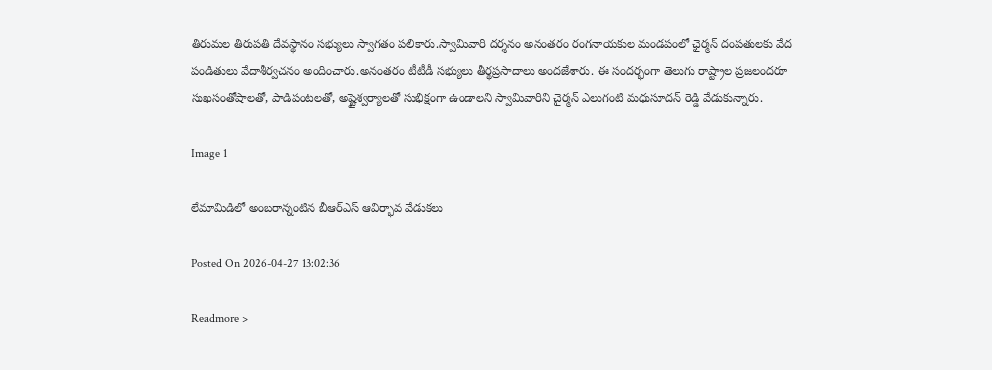తిరుమల తిరుపతి దేవస్థానం సభ్యులు స్వాగతం పలికారు.స్వామివారి దర్శనం అనంతరం రంగనాయకుల మండపంలో ఛైర్మన్ దంపతులకు వేద‌ పండితులు వేదాశీర్వచనం అందించారు.అనంతరం టీటీడీ సభ్యులు తీర్థప్రసాదాలు అందజేశారు. ఈ సందర్భంగా తెలుగు రాష్ట్రాల ప్రజలందరూ సుఖసంతోషాలతో, పాడిపంటలతో, అష్టైశ్వర్యాలతో సుభిక్షంగా ఉండాలని స్వామివారిని చైర్మన్ ఎలుగంటి మధుసూదన్ రెడ్డి వేడుకున్నారు.

Image 1

లేమామిడిలో అంబరాన్నంటిన బీఆర్ఎస్ ఆవిర్భావ వేడుకలు

Posted On 2026-04-27 13:02:36

Readmore >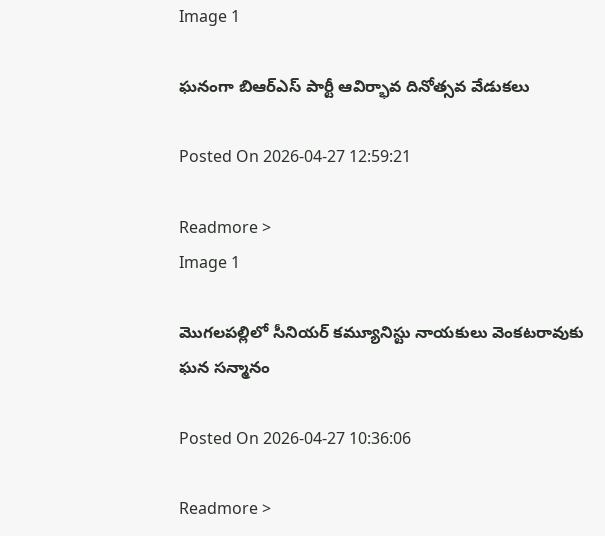Image 1

ఘనంగా బిఆర్ఎస్ పార్టీ ఆవిర్భావ దినోత్సవ వేడుకలు

Posted On 2026-04-27 12:59:21

Readmore >
Image 1

మొగలపల్లిలో సీనియర్ కమ్యూనిస్టు నాయకులు వెంకటరావుకు ఘన సన్మానం

Posted On 2026-04-27 10:36:06

Readmore >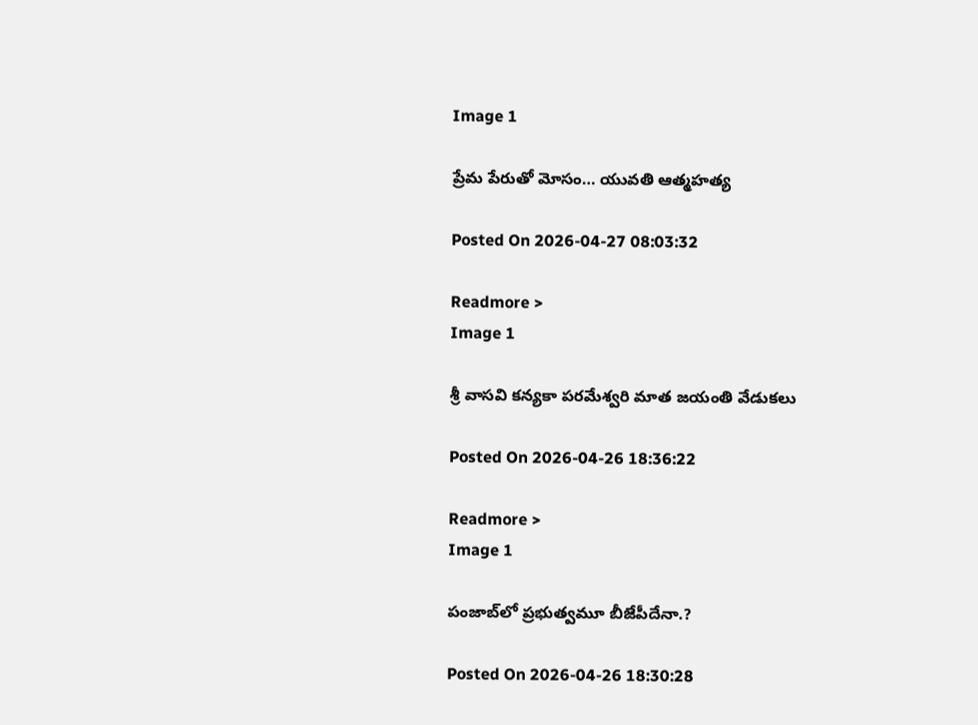Image 1

ప్రేమ పేరుతో మోసం… యువతి ఆత్మహత్య

Posted On 2026-04-27 08:03:32

Readmore >
Image 1

శ్రీ వాసవి కన్యకా పరమేశ్వరి మాత జయంతి వేడుకలు

Posted On 2026-04-26 18:36:22

Readmore >
Image 1

పంజాబ్‌లో ప్రభుత్వమూ బీజేపీదేనా.?

Posted On 2026-04-26 18:30:28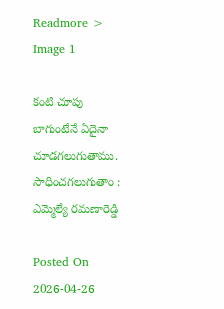Readmore >
Image 1

కంటి చూపు బాగుంటేనే ఏదైనా చూడగలుగుతాము. సాధించగలుగుతాం : ఎమ్మెల్యే రమణారెడ్డి

Posted On 2026-04-26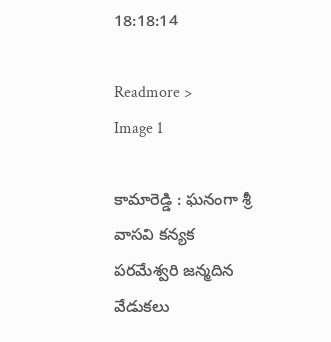18:18:14

Readmore >
Image 1

కామారెడ్డి : ఘనంగా శ్రీ వాసవి కన్యక పరమేశ్వరి జన్మదిన వేడుకలు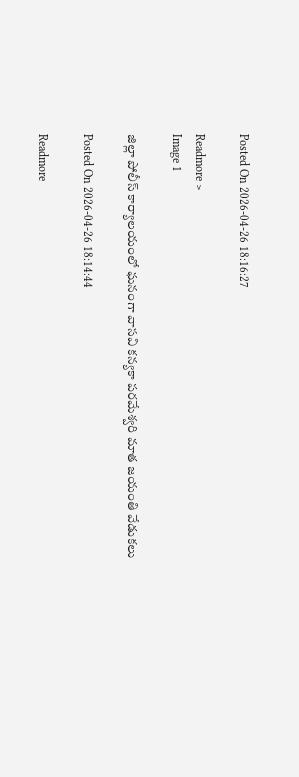Posted On 2026-04-26 18:16:27

Readmore >
Image 1

జిల్లా పోలీస్ కార్యాలయంలో ఘనంగా వాసవి కన్యకా పరమేశ్వరి మాత జయంతి వేడుకలు

Posted On 2026-04-26 18:14:44

Readmore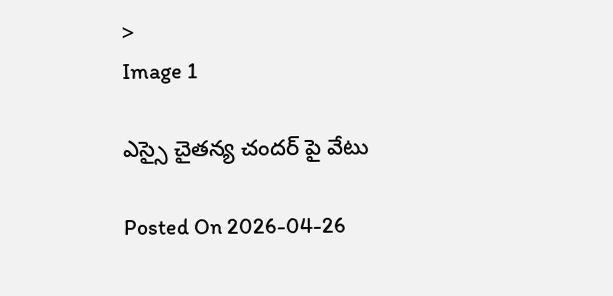>
Image 1

ఎస్సై చైతన్య చందర్ పై వేటు

Posted On 2026-04-26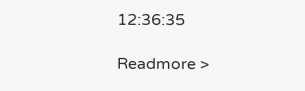12:36:35

Readmore >